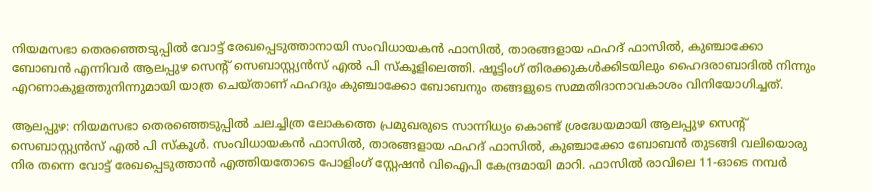നിയമസഭാ തെരഞ്ഞെടുപ്പിൽ വോട്ട് രേഖപ്പെടുത്താനായി സംവിധായകൻ ഫാസിൽ, താരങ്ങളായ ഫഹദ് ഫാസിൽ, കുഞ്ചാക്കോ ബോബൻ എന്നിവർ ആലപ്പുഴ സെന്റ് സെബാസ്റ്റ്യൻസ് എൽ പി സ്കൂളിലെത്തി. ഷൂട്ടിംഗ് തിരക്കുകൾക്കിടയിലും ഹൈദരാബാദിൽ നിന്നും എറണാകുളത്തുനിന്നുമായി യാത്ര ചെയ്താണ് ഫഹദും കുഞ്ചാക്കോ ബോബനും തങ്ങളുടെ സമ്മതിദാനാവകാശം വിനിയോഗിച്ചത്.

ആലപ്പുഴ: നിയമസഭാ തെരഞ്ഞെടുപ്പിൽ ചലച്ചിത്ര ലോകത്തെ പ്രമുഖരുടെ സാന്നിധ്യം കൊണ്ട് ശ്രദ്ധേയമായി ആലപ്പുഴ സെന്റ് സെബാസ്റ്റ്യൻസ് എൽ പി സ്കൂൾ. സംവിധായകൻ ഫാസിൽ, താരങ്ങളായ ഫഹദ് ഫാസിൽ, കുഞ്ചാക്കോ ബോബൻ തുടങ്ങി വലിയൊരു നിര തന്നെ വോട്ട് രേഖപ്പെടുത്താൻ എത്തിയതോടെ പോളിംഗ് സ്റ്റേഷൻ വിഐപി കേന്ദ്രമായി മാറി. ഫാസിൽ രാവിലെ 11-ഓടെ നമ്പർ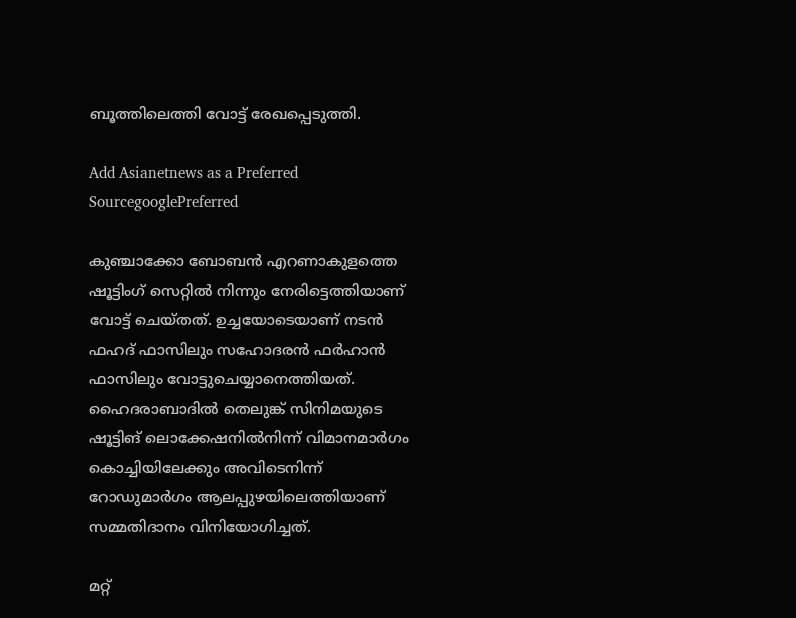ബൂത്തിലെത്തി വോട്ട് രേഖപ്പെടുത്തി.

Add Asianetnews as a Preferred SourcegooglePreferred

കുഞ്ചാക്കോ ബോബൻ എറണാകുളത്തെ ഷൂട്ടിംഗ് സെറ്റിൽ നിന്നും നേരിട്ടെത്തിയാണ് വോട്ട് ചെയ്തത്. ഉച്ചയോടെയാണ് നടൻ ഫഹദ് ഫാസിലും സഹോദരൻ ഫർഹാൻ ഫാസിലും വോട്ടുചെയ്യാനെത്തിയത്. ഹൈദരാബാദിൽ തെലുങ്ക് സിനിമയുടെ ഷൂട്ടിങ് ലൊക്കേഷനിൽനിന്ന് വിമാനമാർഗം കൊച്ചിയിലേക്കും അവിടെനിന്ന് റോഡുമാർഗം ആലപ്പുഴയിലെത്തിയാണ് സമ്മതിദാനം വിനിയോഗിച്ചത്.

മറ്റ്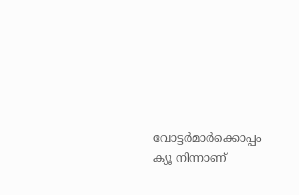വോട്ടർമാർക്കൊപ്പം ക്യൂ നിന്നാണ്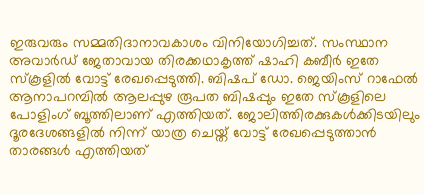ഇരുവരും സമ്മതിദാനാവകാശം വിനിയോഗിച്ചത്. സംസ്ഥാന അവാർഡ് ജേതാവായ തിരക്കഥാകൃത്ത് ഷാഹി കബീർ ഇതേ സ്കൂളിൽ വോട്ട് രേഖപ്പെടുത്തി. ബിഷപ് ഡോ. ജെയിംസ് റാഫേൽ ആനാപറമ്പിൽ ആലപ്പുഴ രൂപത ബിഷപ്പും ഇതേ സ്കൂളിലെ പോളിംഗ് ബൂത്തിലാണ് എത്തിയത്. ജോലിത്തിരക്കുകൾക്കിടയിലും ദൂരദേശങ്ങളിൽ നിന്ന് യാത്ര ചെയ്ത് വോട്ട് രേഖപ്പെടുത്താൻ താരങ്ങൾ എത്തിയത്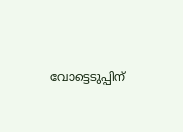വോട്ടെടുപ്പിന്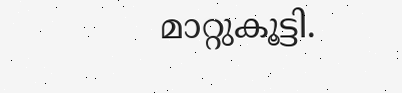മാറ്റുകൂട്ടി.